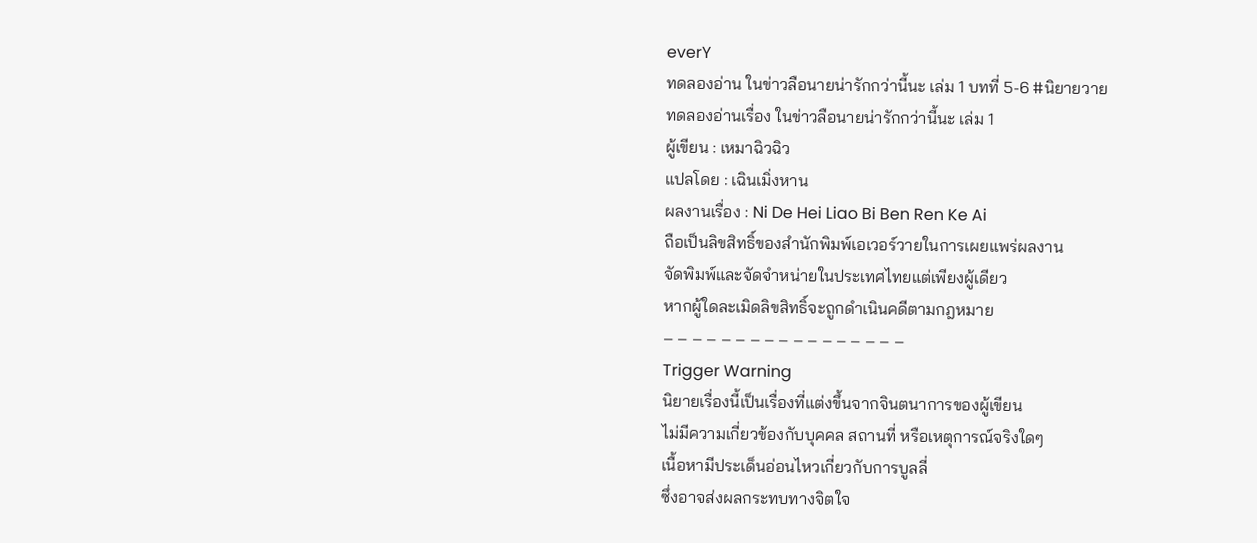everY
ทดลองอ่าน ในข่าวลือนายน่ารักกว่านี้นะ เล่ม 1 บทที่ 5-6 #นิยายวาย
ทดลองอ่านเรื่อง ในข่าวลือนายน่ารักกว่านี้นะ เล่ม 1
ผู้เขียน : เหมาฉิวฉิว
แปลโดย : เฉินเมิ่งหาน
ผลงานเรื่อง : Ni De Hei Liao Bi Ben Ren Ke Ai
ถือเป็นลิขสิทธิ์ของสำนักพิมพ์เอเวอร์วายในการเผยแพร่ผลงาน
จัดพิมพ์และจัดจำหน่ายในประเทศไทยแต่เพียงผู้เดียว
หากผู้ใดละเมิดลิขสิทธิ์จะถูกดำเนินคดีตามกฎหมาย
– – – – – – – – – – – – – – – – –
Trigger Warning
นิยายเรื่องนี้เป็นเรื่องที่แต่งขึ้นจากจินตนาการของผู้เขียน
ไม่มีความเกี่ยวข้องกับบุคคล สถานที่ หรือเหตุการณ์จริงใดๆ
เนื้อหามีประเด็นอ่อนไหวเกี่ยวกับการบูลลี่
ซึ่งอาจส่งผลกระทบทางจิตใจ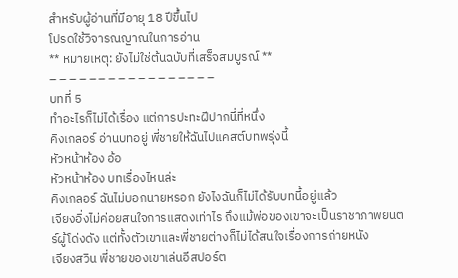สำหรับผู้อ่านที่มีอายุ 18 ปีขึ้นไป
โปรดใช้วิจารณญาณในการอ่าน
** หมายเหตุ: ยังไม่ใช่ต้นฉบับที่เสร็จสมบูรณ์ **
– – – – – – – – – – – – – – – – –
บทที่ 5
ทำอะไรก็ไม่ได้เรื่อง แต่การปะทะฝีปากนี่ที่หนึ่ง
คิงเกลอร์ อ่านบทอยู่ พี่ชายให้ฉันไปแคสต์บทพรุ่งนี้
หัวหน้าห้อง อ้อ
หัวหน้าห้อง บทเรื่องไหนล่ะ
คิงเกลอร์ ฉันไม่บอกนายหรอก ยังไงฉันก็ไม่ได้รับบทนี้อยู่แล้ว
เจียงอิ่งไม่ค่อยสนใจการแสดงเท่าไร ถึงแม้พ่อของเขาจะเป็นราชาภาพยนตร์ผู้โด่งดัง แต่ทั้งตัวเขาและพี่ชายต่างก็ไม่ได้สนใจเรื่องการถ่ายหนัง
เจียงสวิน พี่ชายของเขาเล่นอีสปอร์ต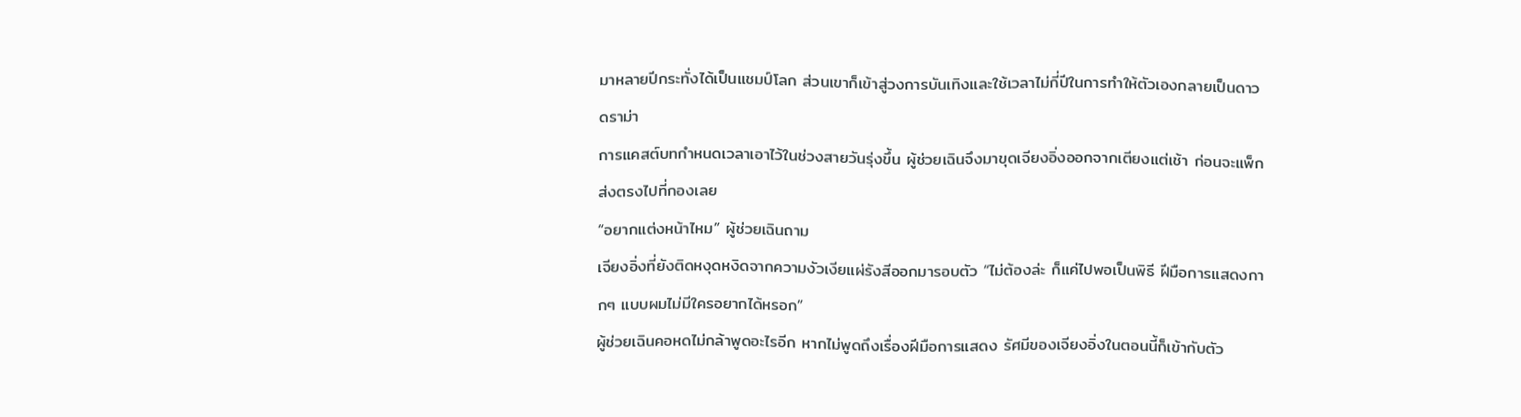มาหลายปีกระทั่งได้เป็นแชมป์โลก ส่วนเขาก็เข้าสู่วงการบันเทิงและใช้เวลาไม่กี่ปีในการทำให้ตัวเองกลายเป็นดาวดราม่า
การแคสต์บทกำหนดเวลาเอาไว้ในช่วงสายวันรุ่งขึ้น ผู้ช่วยเฉินจึงมาขุดเจียงอิ่งออกจากเตียงแต่เช้า ก่อนจะแพ็กส่งตรงไปที่กองเลย
“อยากแต่งหน้าไหม” ผู้ช่วยเฉินถาม
เจียงอิ่งที่ยังติดหงุดหงิดจากความงัวเงียแผ่รังสีออกมารอบตัว “ไม่ต้องล่ะ ก็แค่ไปพอเป็นพิธี ฝีมือการแสดงกากๆ แบบผมไม่มีใครอยากได้หรอก”
ผู้ช่วยเฉินคอหดไม่กล้าพูดอะไรอีก หากไม่พูดถึงเรื่องฝีมือการแสดง รัศมีของเจียงอิ่งในตอนนี้ก็เข้ากับตัว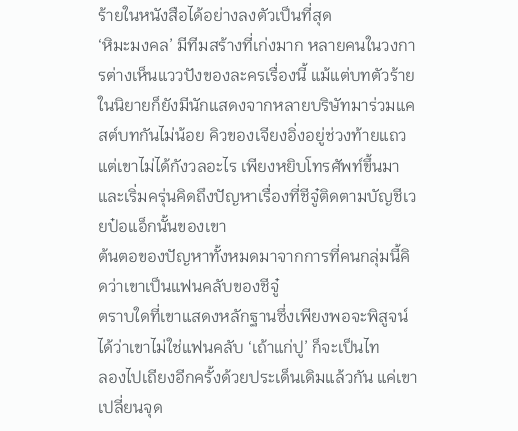ร้ายในหนังสือได้อย่างลงตัวเป็นที่สุด
‘หิมะมงคล’ มีทีมสร้างที่เก่งมาก หลายคนในวงการต่างเห็นแววปังของละครเรื่องนี้ แม้แต่บทตัวร้ายในนิยายก็ยังมีนักแสดงจากหลายบริษัทมาร่วมแคสต์บทกันไม่น้อย คิวของเจียงอิ่งอยู่ช่วงท้ายแถวแต่เขาไม่ได้กังวลอะไร เพียงหยิบโทรศัพท์ขึ้นมาและเริ่มครุ่นคิดถึงปัญหาเรื่องที่ชีจู๋ติดตามบัญชีเวยป๋อแอ็กนั้นของเขา
ต้นตอของปัญหาทั้งหมดมาจากการที่คนกลุ่มนี้คิดว่าเขาเป็นแฟนคลับของชีจู๋
ตราบใดที่เขาแสดงหลักฐานซึ่งเพียงพอจะพิสูจน์ได้ว่าเขาไม่ใช่แฟนคลับ ‘เถ้าแก่ปู’ ก็จะเป็นไท
ลองไปเถียงอีกครั้งด้วยประเด็นเดิมแล้วกัน แค่เขาเปลี่ยนจุด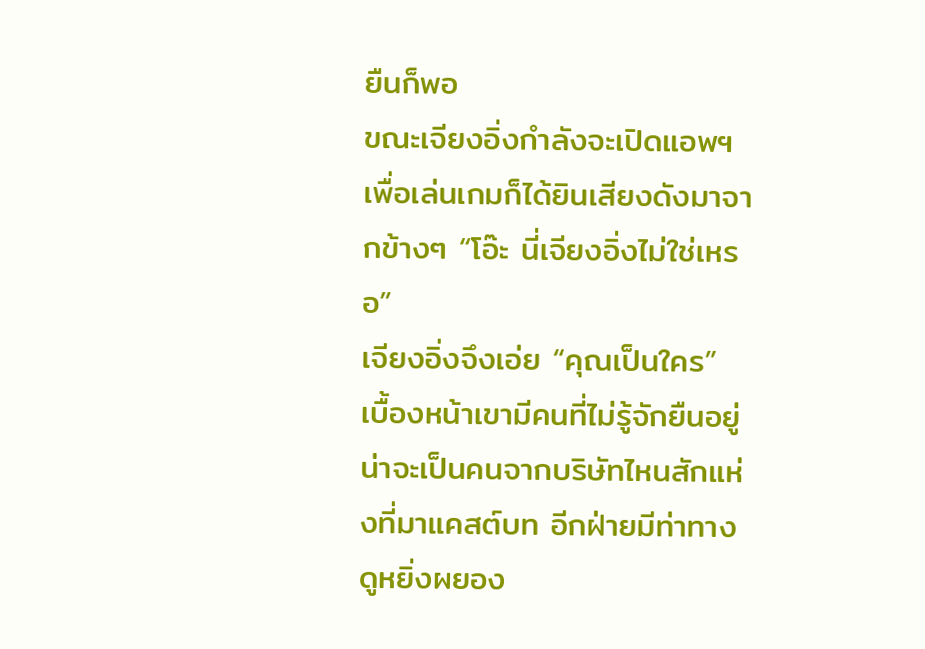ยืนก็พอ
ขณะเจียงอิ่งกำลังจะเปิดแอพฯ เพื่อเล่นเกมก็ได้ยินเสียงดังมาจากข้างๆ “โอ๊ะ นี่เจียงอิ่งไม่ใช่เหรอ”
เจียงอิ่งจึงเอ่ย “คุณเป็นใคร”
เบื้องหน้าเขามีคนที่ไม่รู้จักยืนอยู่ น่าจะเป็นคนจากบริษัทไหนสักแห่งที่มาแคสต์บท อีกฝ่ายมีท่าทางดูหยิ่งผยอง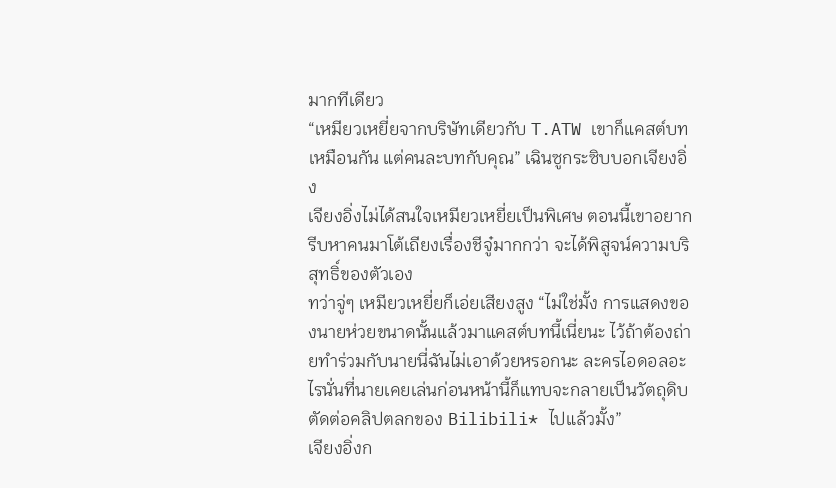มากทีเดียว
“เหมียวเหยี่ยจากบริษัทเดียวกับ T.ATW เขาก็แคสต์บทเหมือนกัน แต่คนละบทกับคุณ” เฉินซูกระซิบบอกเจียงอิ่ง
เจียงอิ่งไม่ได้สนใจเหมียวเหยี่ยเป็นพิเศษ ตอนนี้เขาอยากรีบหาคนมาโต้เถียงเรื่องชีจู๋มากกว่า จะได้พิสูจน์ความบริสุทธิ์ของตัวเอง
ทว่าจู่ๆ เหมียวเหยี่ยก็เอ่ยเสียงสูง “ไม่ใช่มั้ง การแสดงของนายห่วยขนาดนั้นแล้วมาแคสต์บทนี้เนี่ยนะ ไว้ถ้าต้องถ่ายทำร่วมกับนายนี่ฉันไม่เอาด้วยหรอกนะ ละครไอดอลอะไรนั่นที่นายเคยเล่นก่อนหน้านี้ก็แทบจะกลายเป็นวัตถุดิบตัดต่อคลิปตลกของ Bilibili* ไปแล้วมั้ง”
เจียงอิ่งก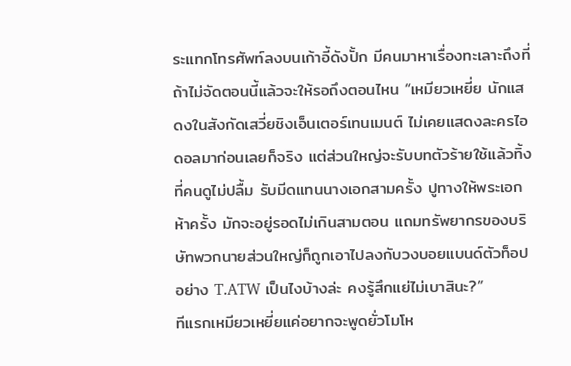ระแทกโทรศัพท์ลงบนเก้าอี้ดังปั้ก มีคนมาหาเรื่องทะเลาะถึงที่ ถ้าไม่จัดตอนนี้แล้วจะให้รอถึงตอนไหน “เหมียวเหยี่ย นักแสดงในสังกัดเสวี่ยชิงเอ็นเตอร์เทนเมนต์ ไม่เคยแสดงละครไอดอลมาก่อนเลยก็จริง แต่ส่วนใหญ่จะรับบทตัวร้ายใช้แล้วทิ้งที่คนดูไม่ปลื้ม รับมีดแทนนางเอกสามครั้ง ปูทางให้พระเอกห้าครั้ง มักจะอยู่รอดไม่เกินสามตอน แถมทรัพยากรของบริษัทพวกนายส่วนใหญ่ก็ถูกเอาไปลงกับวงบอยแบนด์ตัวท็อปอย่าง T.ATW เป็นไงบ้างล่ะ คงรู้สึกแย่ไม่เบาสินะ?”
ทีแรกเหมียวเหยี่ยแค่อยากจะพูดยั่วโมโห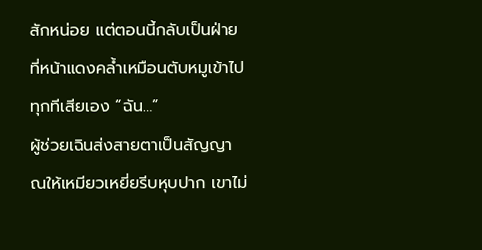สักหน่อย แต่ตอนนี้กลับเป็นฝ่ายที่หน้าแดงคล้ำเหมือนตับหมูเข้าไปทุกทีเสียเอง “ฉัน…”
ผู้ช่วยเฉินส่งสายตาเป็นสัญญาณให้เหมียวเหยี่ยรีบหุบปาก เขาไม่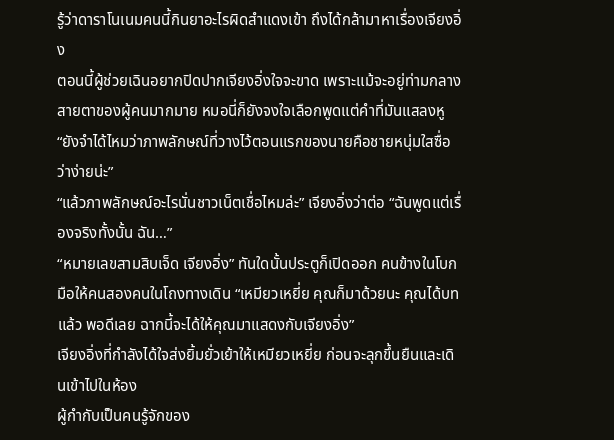รู้ว่าดาราโนเนมคนนี้กินยาอะไรผิดสําแดงเข้า ถึงได้กล้ามาหาเรื่องเจียงอิ่ง
ตอนนี้ผู้ช่วยเฉินอยากปิดปากเจียงอิ่งใจจะขาด เพราะแม้จะอยู่ท่ามกลางสายตาของผู้คนมากมาย หมอนี่ก็ยังจงใจเลือกพูดแต่คำที่มันแสลงหู “ยังจำได้ไหมว่าภาพลักษณ์ที่วางไว้ตอนแรกของนายคือชายหนุ่มใสซื่อว่าง่ายน่ะ”
“แล้วภาพลักษณ์อะไรนั่นชาวเน็ตเชื่อไหมล่ะ” เจียงอิ่งว่าต่อ “ฉันพูดแต่เรื่องจริงทั้งนั้น ฉัน…”
“หมายเลขสามสิบเจ็ด เจียงอิ่ง” ทันใดนั้นประตูก็เปิดออก คนข้างในโบกมือให้คนสองคนในโถงทางเดิน “เหมียวเหยี่ย คุณก็มาด้วยนะ คุณได้บทแล้ว พอดีเลย ฉากนี้จะได้ให้คุณมาแสดงกับเจียงอิ่ง”
เจียงอิ่งที่กำลังได้ใจส่งยิ้มยั่วเย้าให้เหมียวเหยี่ย ก่อนจะลุกขึ้นยืนและเดินเข้าไปในห้อง
ผู้กำกับเป็นคนรู้จักของ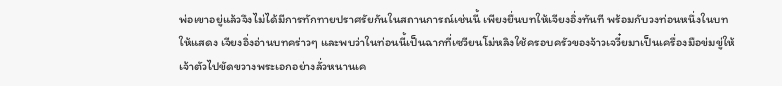พ่อเขาอยู่แล้วจึงไม่ได้มีการทักทายปราศรัยกันในสถานการณ์เช่นนี้ เพียงยื่นบทให้เจียงอิ่งทันที พร้อมกับวงท่อนหนึ่งในบทให้แสดง เจียงอิ่งอ่านบทคร่าวๆ และพบว่าในท่อนนี้เป็นฉากที่เซวียนโม่หลิงใช้ครอบครัวของจ้าวเจวี๋ยมาเป็นเครื่องมือข่มขู่ให้เจ้าตัวไปขัดขวางพระเอกอย่างลั่วหนานเค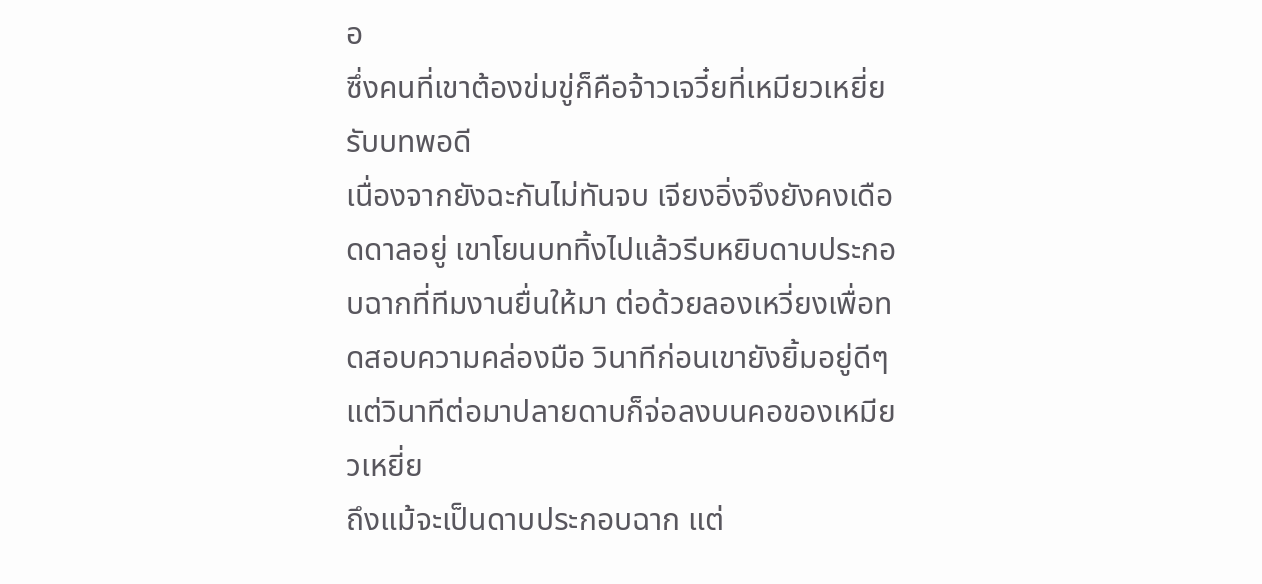อ
ซึ่งคนที่เขาต้องข่มขู่ก็คือจ้าวเจวี๋ยที่เหมียวเหยี่ยรับบทพอดี
เนื่องจากยังฉะกันไม่ทันจบ เจียงอิ่งจึงยังคงเดือดดาลอยู่ เขาโยนบททิ้งไปแล้วรีบหยิบดาบประกอบฉากที่ทีมงานยื่นให้มา ต่อด้วยลองเหวี่ยงเพื่อทดสอบความคล่องมือ วินาทีก่อนเขายังยิ้มอยู่ดีๆ แต่วินาทีต่อมาปลายดาบก็จ่อลงบนคอของเหมียวเหยี่ย
ถึงแม้จะเป็นดาบประกอบฉาก แต่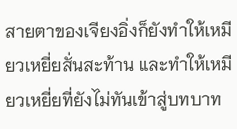สายตาของเจียงอิ่งก็ยังทำให้เหมียวเหยี่ยสั่นสะท้าน และทำให้เหมียวเหยี่ยที่ยังไม่ทันเข้าสู่บทบาท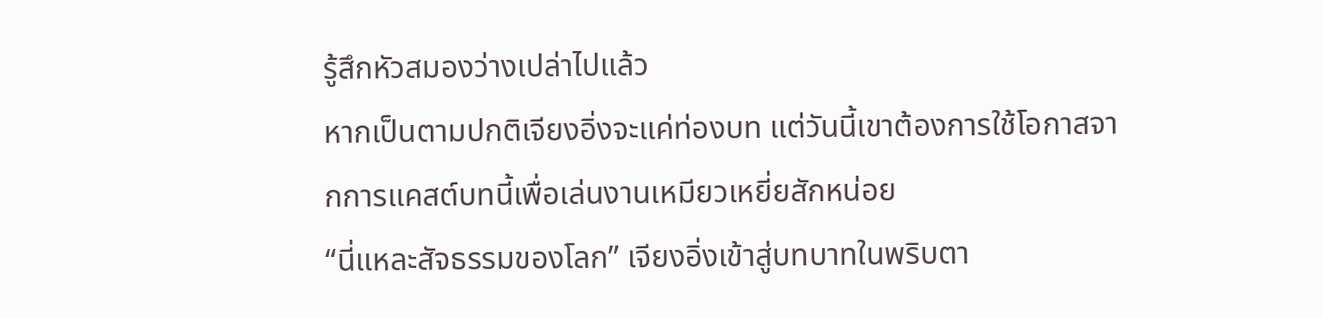รู้สึกหัวสมองว่างเปล่าไปแล้ว
หากเป็นตามปกติเจียงอิ่งจะแค่ท่องบท แต่วันนี้เขาต้องการใช้โอกาสจากการแคสต์บทนี้เพื่อเล่นงานเหมียวเหยี่ยสักหน่อย
“นี่แหละสัจธรรมของโลก” เจียงอิ่งเข้าสู่บทบาทในพริบตา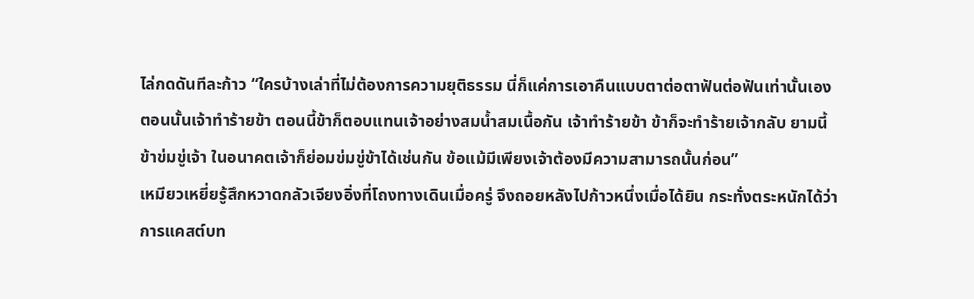ไล่กดดันทีละก้าว “ใครบ้างเล่าที่ไม่ต้องการความยุติธรรม นี่ก็แค่การเอาคืนแบบตาต่อตาฟันต่อฟันเท่านั้นเอง ตอนนั้นเจ้าทำร้ายข้า ตอนนี้ข้าก็ตอบแทนเจ้าอย่างสมน้ำสมเนื้อกัน เจ้าทำร้ายข้า ข้าก็จะทำร้ายเจ้ากลับ ยามนี้ข้าข่มขู่เจ้า ในอนาคตเจ้าก็ย่อมข่มขู่ข้าได้เช่นกัน ข้อแม้มีเพียงเจ้าต้องมีความสามารถนั้นก่อน”
เหมียวเหยี่ยรู้สึกหวาดกลัวเจียงอิ่งที่โถงทางเดินเมื่อครู่ จึงถอยหลังไปก้าวหนึ่งเมื่อได้ยิน กระทั่งตระหนักได้ว่าการแคสต์บท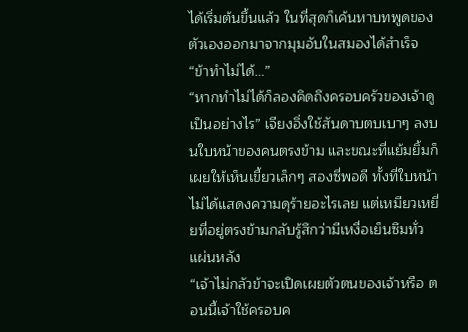ได้เริ่มต้นขึ้นแล้ว ในที่สุดก็เค้นหาบทพูดของตัวเองออกมาจากมุมอับในสมองได้สำเร็จ “ข้าทำไม่ได้…”
“หากทำไม่ได้ก็ลองคิดถึงครอบครัวของเจ้าดูเป็นอย่างไร” เจียงอิ่งใช้สันดาบตบเบาๆ ลงบนใบหน้าของคนตรงข้าม และขณะที่แย้มยิ้มก็เผยให้เห็นเขี้ยวเล็กๆ สองซี่พอดี ทั้งที่ใบหน้าไม่ได้แสดงความดุร้ายอะไรเลย แต่เหมียวเหยี่ยที่อยู่ตรงข้ามกลับรู้สึกว่ามีเหงื่อเย็นซึมทั่วแผ่นหลัง
“เจ้าไม่กลัวข้าจะเปิดเผยตัวตนของเจ้าหรือ ตอนนี้เจ้าใช้ครอบค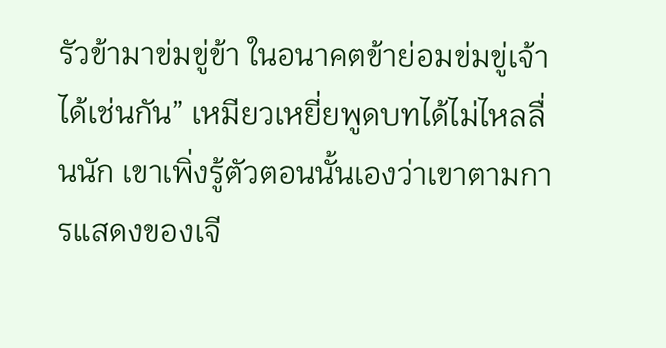รัวข้ามาข่มขู่ข้า ในอนาคตข้าย่อมข่มขู่เจ้าได้เช่นกัน” เหมียวเหยี่ยพูดบทได้ไม่ไหลลื่นนัก เขาเพิ่งรู้ตัวตอนนั้นเองว่าเขาตามการแสดงของเจี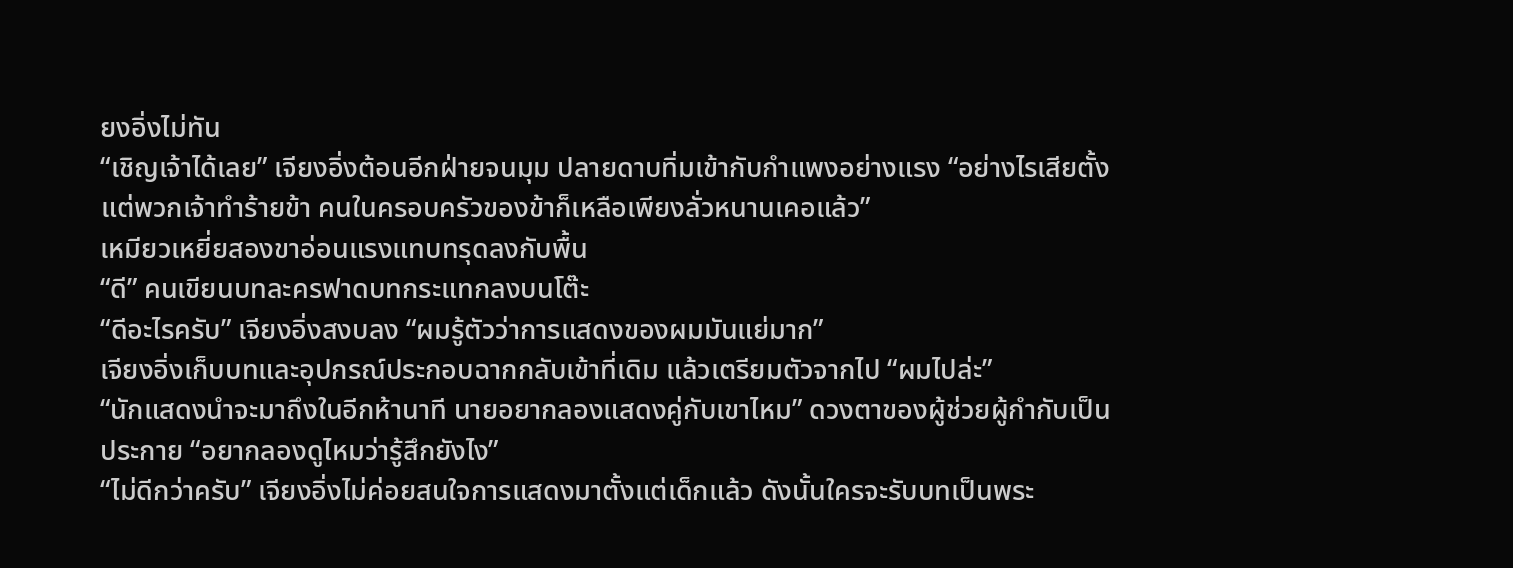ยงอิ่งไม่ทัน
“เชิญเจ้าได้เลย” เจียงอิ่งต้อนอีกฝ่ายจนมุม ปลายดาบทิ่มเข้ากับกำแพงอย่างแรง “อย่างไรเสียตั้งแต่พวกเจ้าทำร้ายข้า คนในครอบครัวของข้าก็เหลือเพียงลั่วหนานเคอแล้ว”
เหมียวเหยี่ยสองขาอ่อนแรงแทบทรุดลงกับพื้น
“ดี” คนเขียนบทละครฟาดบทกระแทกลงบนโต๊ะ
“ดีอะไรครับ” เจียงอิ่งสงบลง “ผมรู้ตัวว่าการแสดงของผมมันแย่มาก”
เจียงอิ่งเก็บบทและอุปกรณ์ประกอบฉากกลับเข้าที่เดิม แล้วเตรียมตัวจากไป “ผมไปล่ะ”
“นักแสดงนำจะมาถึงในอีกห้านาที นายอยากลองแสดงคู่กับเขาไหม” ดวงตาของผู้ช่วยผู้กำกับเป็นประกาย “อยากลองดูไหมว่ารู้สึกยังไง”
“ไม่ดีกว่าครับ” เจียงอิ่งไม่ค่อยสนใจการแสดงมาตั้งแต่เด็กแล้ว ดังนั้นใครจะรับบทเป็นพระ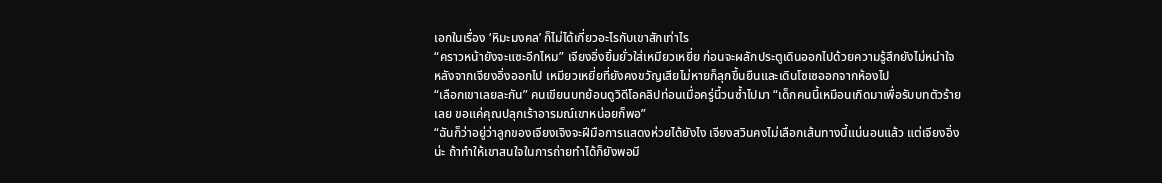เอกในเรื่อง ‘หิมะมงคล’ ก็ไม่ได้เกี่ยวอะไรกับเขาสักเท่าไร
“คราวหน้ายังจะแซะอีกไหม” เจียงอิ่งยิ้มยั่วใส่เหมียวเหยี่ย ก่อนจะผลักประตูเดินออกไปด้วยความรู้สึกยังไม่หนำใจ
หลังจากเจียงอิ่งออกไป เหมียวเหยี่ยที่ยังคงขวัญเสียไม่หายก็ลุกขึ้นยืนและเดินโซเซออกจากห้องไป
“เลือกเขาเลยละกัน” คนเขียนบทย้อนดูวิดีโอคลิปท่อนเมื่อครู่นี้วนซ้ำไปมา “เด็กคนนี้เหมือนเกิดมาเพื่อรับบทตัวร้ายเลย ขอแค่คุณปลุกเร้าอารมณ์เขาหน่อยก็พอ”
“ฉันก็ว่าอยู่ว่าลูกของเจียงเจิงจะฝีมือการแสดงห่วยได้ยังไง เจียงสวินคงไม่เลือกเส้นทางนี้แน่นอนแล้ว แต่เจียงอิ่งน่ะ ถ้าทำให้เขาสนใจในการถ่ายทำได้ก็ยังพอมี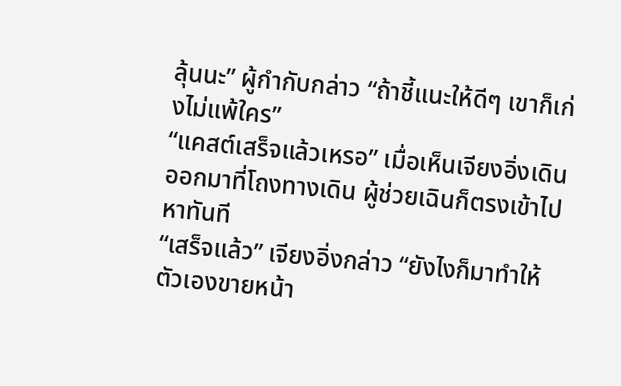ลุ้นนะ” ผู้กำกับกล่าว “ถ้าชี้แนะให้ดีๆ เขาก็เก่งไม่แพ้ใคร”
“แคสต์เสร็จแล้วเหรอ” เมื่อเห็นเจียงอิ่งเดินออกมาที่โถงทางเดิน ผู้ช่วยเฉินก็ตรงเข้าไปหาทันที
“เสร็จแล้ว” เจียงอิ่งกล่าว “ยังไงก็มาทำให้ตัวเองขายหน้า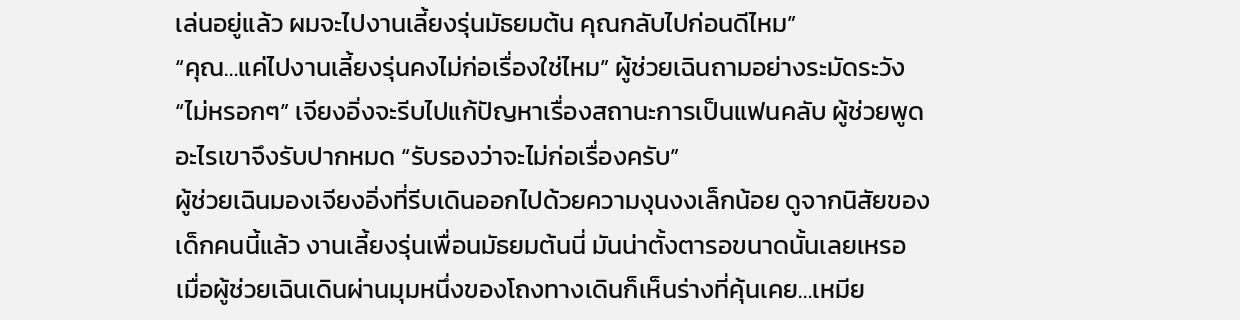เล่นอยู่แล้ว ผมจะไปงานเลี้ยงรุ่นมัธยมต้น คุณกลับไปก่อนดีไหม”
“คุณ…แค่ไปงานเลี้ยงรุ่นคงไม่ก่อเรื่องใช่ไหม” ผู้ช่วยเฉินถามอย่างระมัดระวัง
“ไม่หรอกๆ” เจียงอิ่งจะรีบไปแก้ปัญหาเรื่องสถานะการเป็นแฟนคลับ ผู้ช่วยพูดอะไรเขาจึงรับปากหมด “รับรองว่าจะไม่ก่อเรื่องครับ”
ผู้ช่วยเฉินมองเจียงอิ่งที่รีบเดินออกไปด้วยความงุนงงเล็กน้อย ดูจากนิสัยของเด็กคนนี้แล้ว งานเลี้ยงรุ่นเพื่อนมัธยมต้นนี่ มันน่าตั้งตารอขนาดนั้นเลยเหรอ
เมื่อผู้ช่วยเฉินเดินผ่านมุมหนึ่งของโถงทางเดินก็เห็นร่างที่คุ้นเคย…เหมีย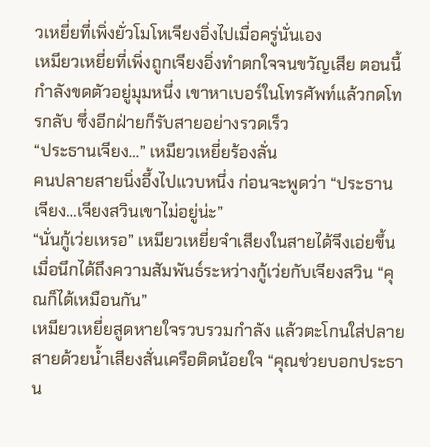วเหยี่ยที่เพิ่งยั่วโมโหเจียงอิ่งไปเมื่อครู่นั่นเอง
เหมียวเหยี่ยที่เพิ่งถูกเจียงอิ่งทำตกใจจนขวัญเสีย ตอนนี้กำลังขดตัวอยู่มุมหนึ่ง เขาหาเบอร์ในโทรศัพท์แล้วกดโทรกลับ ซึ่งอีกฝ่ายก็รับสายอย่างรวดเร็ว
“ประธานเจียง…” เหมียวเหยี่ยร้องลั่น
คนปลายสายนิ่งอึ้งไปแวบหนึ่ง ก่อนจะพูดว่า “ประธานเจียง…เจียงสวินเขาไม่อยู่น่ะ”
“นั่นกู้เว่ยเหรอ” เหมียวเหยี่ยจำเสียงในสายได้จึงเอ่ยขึ้นเมื่อนึกได้ถึงความสัมพันธ์ระหว่างกู้เว่ยกับเจียงสวิน “คุณก็ได้เหมือนกัน”
เหมียวเหยี่ยสูดหายใจรวบรวมกำลัง แล้วตะโกนใส่ปลายสายด้วยน้ำเสียงสั่นเครือติดน้อยใจ “คุณช่วยบอกประธาน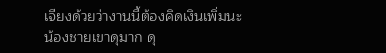เจียงด้วยว่างานนี้ต้องคิดเงินเพิ่มนะ น้องชายเขาดุมาก ดุ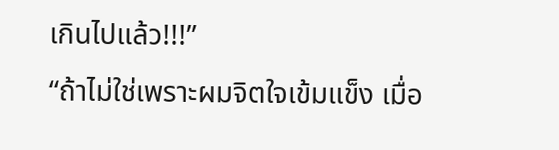เกินไปแล้ว!!!”
“ถ้าไม่ใช่เพราะผมจิตใจเข้มแข็ง เมื่อ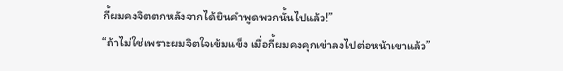กี้ผมคงจิตตกหลังจากได้ยินคำพูดพวกนั้นไปแล้ว!”
“ถ้าไม่ใช่เพราะผมจิตใจเข้มแข็ง เมื่อกี้ผมคงคุกเข่าลงไปต่อหน้าเขาแล้ว”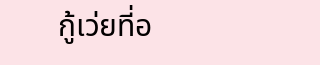กู้เว่ยที่อ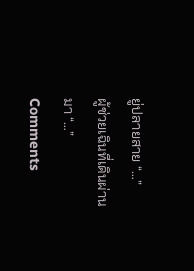ยู่ปลายสาย “…”
ผู้ช่วยเฉินที่เดินผ่านมา “…”
Comments